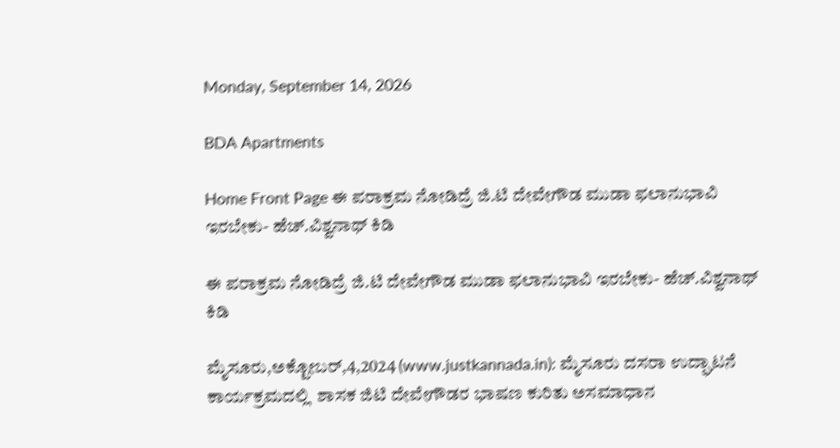Monday, September 14, 2026

BDA Apartments

Home Front Page ಈ ಪರಾಕ್ರಮ ನೋಡಿದ್ರೆ ಜಿ.ಟಿ ದೇವೇಗೌಡ ಮುಡಾ ಫಲಾನುಭಾವಿ ಇರಬೇಕು- ಹೆಚ್.ವಿಶ್ವನಾಥ್ ಕಿಡಿ

ಈ ಪರಾಕ್ರಮ ನೋಡಿದ್ರೆ ಜಿ.ಟಿ ದೇವೇಗೌಡ ಮುಡಾ ಫಲಾನುಭಾವಿ ಇರಬೇಕು- ಹೆಚ್.ವಿಶ್ವನಾಥ್ ಕಿಡಿ

ಮೈಸೂರು,ಅಕ್ಟೋಬರ್,4,2024 (www.justkannada.in): ಮೈಸೂರು ದಸರಾ ಉದ್ಘಾಟನೆ ಕಾರ್ಯಕ್ರಮದಲ್ಲಿ  ಶಾಸಕ ಜಿಟಿ ದೇವೇಗೌಡರ ಭಾಷಣ ಕುರಿತು ಅಸಮಾಧಾನ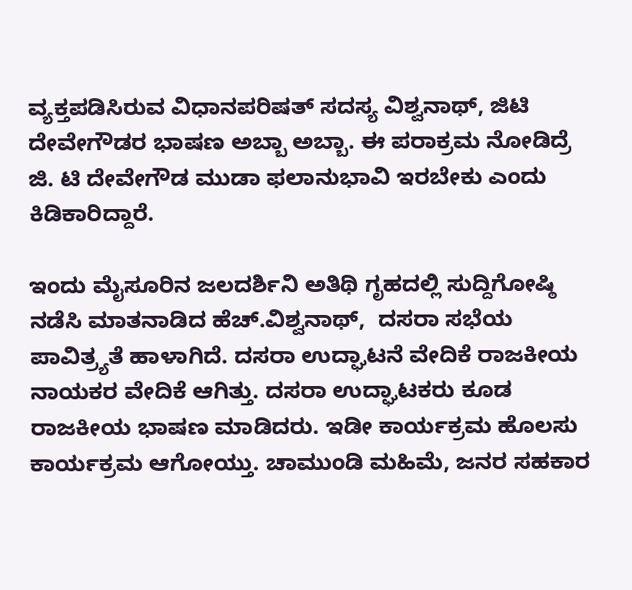ವ್ಯಕ್ತಪಡಿಸಿರುವ ವಿಧಾನಪರಿಷತ್ ಸದಸ್ಯ ವಿಶ್ವನಾಥ್, ಜಿ‌ಟಿ ದೇವೇಗೌಡರ ಭಾಷಣ ಅಬ್ಬಾ ಅಬ್ಬಾ. ಈ ಪರಾಕ್ರಮ ನೋಡಿದ್ರೆ ಜಿ. ಟಿ ದೇವೇಗೌಡ ಮುಡಾ ಫಲಾನುಭಾವಿ ಇರಬೇಕು ಎಂದು ಕಿಡಿಕಾರಿದ್ದಾರೆ.

ಇಂದು ಮೈಸೂರಿನ ಜಲದರ್ಶಿನಿ ಅತಿಥಿ ಗೃಹದಲ್ಲಿ ಸುದ್ದಿಗೋಷ್ಠಿ ನಡೆಸಿ ಮಾತನಾಡಿದ ಹೆಚ್.ವಿಶ್ವನಾಥ್,  ದಸರಾ ಸಭೆಯ ಪಾವಿತ್ರ್ಯತೆ ಹಾಳಾಗಿದೆ. ದಸರಾ ಉದ್ಘಾಟನೆ ವೇದಿಕೆ ರಾಜಕೀಯ ನಾಯಕರ ವೇದಿಕೆ ಆಗಿತ್ತು. ದಸರಾ ಉದ್ಘಾಟಕರು ಕೂಡ ರಾಜಕೀಯ ಭಾಷಣ ಮಾಡಿದರು. ಇಡೀ ಕಾರ್ಯಕ್ರಮ ಹೊಲಸು ಕಾರ್ಯಕ್ರಮ ಆಗೋಯ್ತು. ಚಾಮುಂಡಿ ಮಹಿಮೆ, ಜನರ ಸಹಕಾರ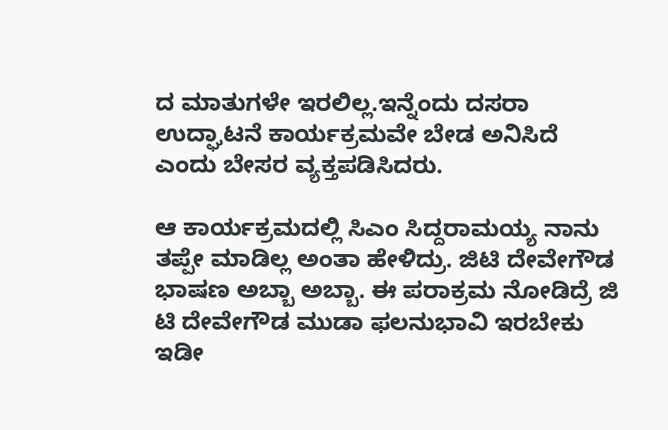ದ ಮಾತುಗಳೇ ಇರಲಿಲ್ಲ.ಇನ್ನೆಂದು ದಸರಾ ಉದ್ಘಾಟನೆ ಕಾರ್ಯಕ್ರಮವೇ ಬೇಡ ಅನಿಸಿದೆ ಎಂದು ಬೇಸರ ವ್ಯಕ್ತಪಡಿಸಿದರು.

ಆ ಕಾರ್ಯಕ್ರಮದಲ್ಲಿ ಸಿಎಂ ಸಿದ್ದರಾಮಯ್ಯ ನಾನು ತಪ್ಪೇ ಮಾಡಿಲ್ಲ ಅಂತಾ ಹೇಳಿದ್ರು. ಜಿ‌ಟಿ ದೇವೇಗೌಡ ಭಾಷಣ ಅಬ್ಬಾ ಅಬ್ಬಾ. ಈ ಪರಾಕ್ರಮ ನೋಡಿದ್ರೆ ಜಿ ಟಿ ದೇವೇಗೌಡ ಮುಡಾ ಫಲನುಭಾವಿ ಇರಬೇಕು ಇಡೀ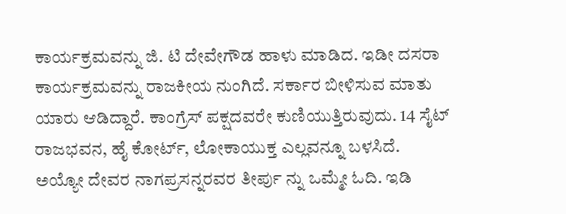ಕಾರ್ಯಕ್ರಮವನ್ನು ಜಿ. ಟಿ ದೇವೇಗೌಡ ಹಾಳು ಮಾಡಿದ. ಇಡೀ ದಸರಾ ಕಾರ್ಯಕ್ರಮವನ್ನು ರಾಜಕೀಯ ನುಂಗಿದೆ. ಸರ್ಕಾರ ಬೀಳಿಸುವ ಮಾತು ಯಾರು ಆಡಿದ್ದಾರೆ. ಕಾಂಗ್ರೆಸ್ ಪಕ್ಷದವರೇ ಕುಣಿಯುತ್ತಿರುವುದು. 14 ಸೈಟ್ ರಾಜಭವನ, ಹೈ ಕೋರ್ಟ್, ಲೋಕಾಯುಕ್ತ ಎಲ್ಲವನ್ನೂ ಬಳಸಿದೆ. ಅಯ್ಯೋ ದೇವರ ನಾಗಪ್ರಸನ್ನರವರ ತೀರ್ಪು ನ್ನು ಒಮ್ಮೇ ಓದಿ. ಇಡಿ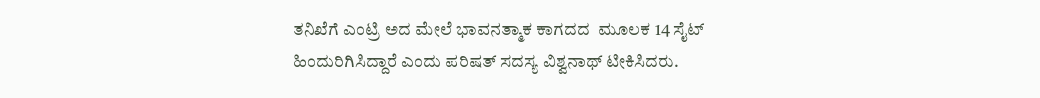ತನಿಖೆಗೆ ಎಂಟ್ರಿ ಅದ ಮೇಲೆ ಭಾವನತ್ಮಾಕ ಕಾಗದದ  ಮೂಲಕ 14 ಸೈಟ್ ಹಿಂದುರಿಗಿಸಿದ್ದಾರೆ ಎಂದು ಪರಿಷತ್ ಸದಸ್ಯ ವಿಶ್ವನಾಥ್ ಟೀಕಿಸಿದರು.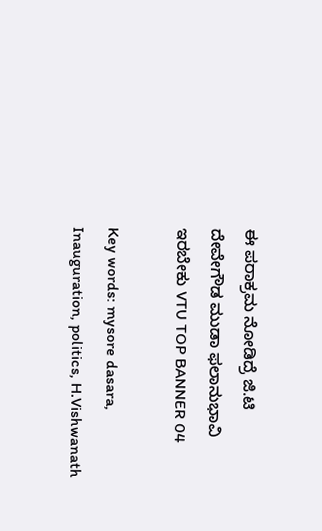ಈ ಪರಾಕ್ರಮ ನೋಡಿದ್ರೆ ಜಿ.ಟಿ ದೇವೇಗೌಡ ಮುಡಾ ಫಲಾನುಭಾವಿ ಇರಬೇಕು VTU TOP BANNER 04

Key words: mysore dasara, Inauguration, politics, H.Vishwanath